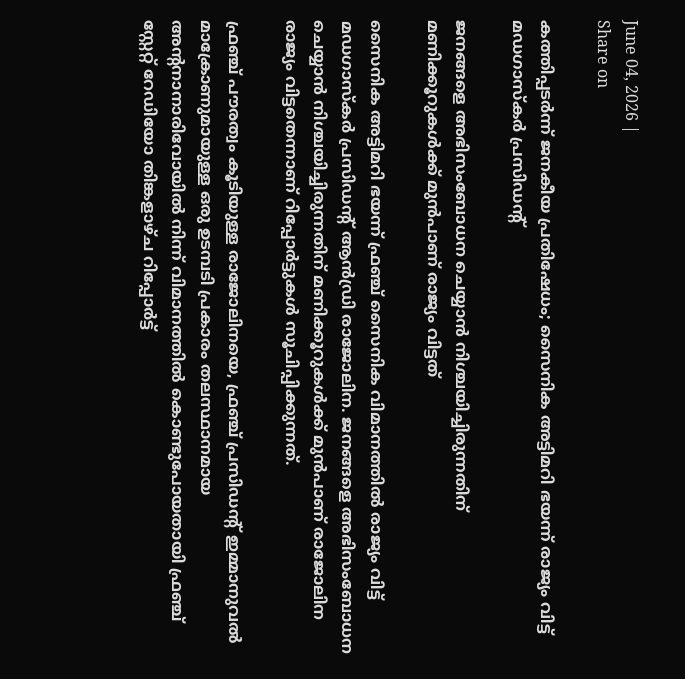June 04, 2026 |
Share on

കത്തിപ്പടർന്ന് ജനകീയ പ്രതിഷേധം; സൈനിക അട്ടിമറി ഭയന്ന് രാജ്യം വിട്ട് മഡഗാസ്‌കർ പ്രസിഡന്റ്

ജനങ്ങളെ അഭിസംബോധന ചെയ്യാൻ നിശ്ചയിച്ചിരുന്നതിന് മണിക്കൂറുകൾക്ക് മുൻപാണ് രാജ്യം വിട്ടത്

സൈനിക അട്ടിമറി ഭയന്ന് ഫ്രഞ്ച് സൈനിക വിമാനത്തിൽ രാജ്യം വിട്ട് മഡഗാസ്‌കർ പ്രസിഡന്റ് ആൻഡ്രി രാജോലിന. ജനങ്ങളെ അഭിസംബോധന ചെയ്യാൻ നിശ്ചയിച്ചിരുന്നതിന് മണിക്കൂറുകൾക്ക് മുൻപാണ് രാജോലിന രാജ്യം വിട്ടതെന്നാണ് റിപ്പോർട്ടുകൾ സൂചിപ്പിക്കുന്നത്.

ഫ്രഞ്ച് പൗരത്വം കൂടിയുള്ള രാജോലിനയെ, ഫ്രഞ്ച് പ്രസിഡന്റ് ഇമ്മാനുവൽ മാക്രോണുമായുള്ള ഒരു ഉടമ്പടി പ്രകാരം തലസ്ഥാനമായ അന്റനാനാരിവോയിൽ നിന്ന് വിമാനത്തിൽ കൊണ്ടുപോയതായി ഫ്രഞ്ച് സ്റ്റേറ്റ് റേഡിയോ തിങ്കളാഴ്ച റിപ്പോർട്ട്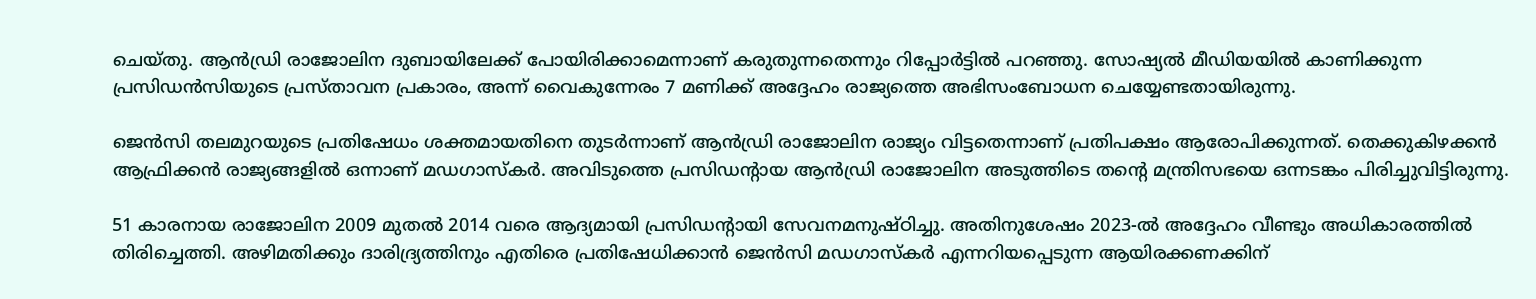ചെയ്തു. ആൻഡ്രി രാജോലിന ദുബായിലേക്ക് പോയിരിക്കാമെന്നാണ് കരുതുന്നതെന്നും റിപ്പോർട്ടിൽ പറഞ്ഞു. സോഷ്യൽ മീഡിയയിൽ കാണിക്കുന്ന പ്രസിഡൻസിയുടെ പ്രസ്താവന പ്രകാരം, അന്ന് വൈകുന്നേരം 7 മണിക്ക് അദ്ദേഹം രാജ്യത്തെ അഭിസംബോധന ചെയ്യേണ്ടതായിരുന്നു.

ജെൻസി തലമുറയുടെ പ്രതിഷേധം ശക്തമായതിനെ തുടർന്നാണ് ആൻഡ്രി രാജോലിന രാജ്യം വിട്ടതെന്നാണ് പ്രതിപക്ഷം ആരോപിക്കുന്നത്. തെക്കുകിഴക്കൻ ആഫ്രിക്കൻ രാജ്യങ്ങളിൽ ഒന്നാണ് മഡഗാസ്കർ. അവിടുത്തെ പ്രസിഡന്റായ ആൻഡ്രി രാജോലിന അടുത്തിടെ തൻ്റെ മന്ത്രിസഭയെ ഒന്നടങ്കം പിരിച്ചുവിട്ടിരുന്നു.

51 കാരനായ രാജോലിന 2009 മുതൽ 2014 വരെ ആദ്യമായി പ്രസിഡന്റായി സേവനമനുഷ്ഠിച്ചു. അതിനുശേഷം 2023-ൽ അദ്ദേഹം വീണ്ടും അധികാരത്തിൽ തിരിച്ചെത്തി. അഴിമതിക്കും ദാരിദ്ര്യത്തിനും എതിരെ പ്രതിഷേധിക്കാൻ ജെൻസി മഡഗാസ്‌കർ എന്നറിയപ്പെടുന്ന ആയിരക്കണക്കിന്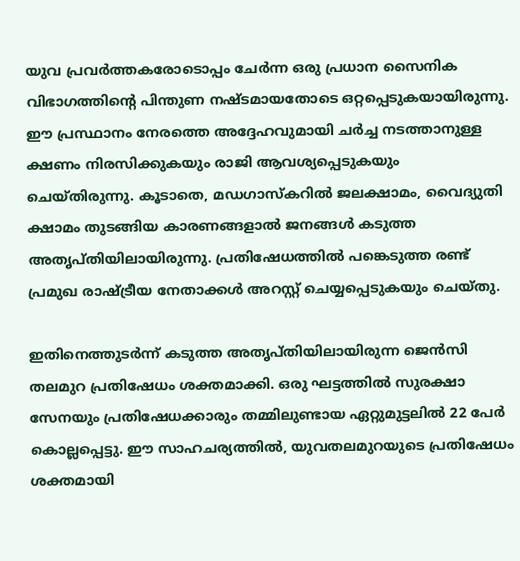യുവ പ്രവർത്തകരോടൊപ്പം ചേർന്ന ഒരു പ്രധാന സൈനിക വിഭാഗത്തിന്റെ പിന്തുണ നഷ്ടമായതോടെ ഒറ്റപ്പെടുകയായിരുന്നു. ഈ പ്രസ്ഥാനം നേരത്തെ അദ്ദേഹവുമായി ചർച്ച നടത്താനുള്ള ക്ഷണം നിരസിക്കുകയും രാജി ആവശ്യപ്പെടുകയും ചെയ്തിരുന്നു. കൂടാതെ, മഡഗാസ്കറിൽ ജലക്ഷാമം, വൈദ്യുതി ക്ഷാമം തുടങ്ങിയ കാരണങ്ങളാൽ ജനങ്ങൾ കടുത്ത അതൃപ്തിയിലായിരുന്നു. പ്രതിഷേധത്തിൽ പങ്കെടുത്ത രണ്ട് പ്രമുഖ രാഷ്ട്രീയ നേതാക്കൾ അറസ്റ്റ് ചെയ്യപ്പെടുകയും ചെയ്തു.

ഇതിനെത്തുടർന്ന് കടുത്ത അതൃപ്തിയിലായിരുന്ന ജെൻസി തലമുറ പ്രതിഷേധം ശക്തമാക്കി. ഒരു ഘട്ടത്തിൽ സുരക്ഷാ സേനയും പ്രതിഷേധക്കാരും തമ്മിലുണ്ടായ ഏറ്റുമുട്ടലിൽ 22 പേർ കൊല്ലപ്പെട്ടു. ഈ സാഹചര്യത്തിൽ, യുവതലമുറയുടെ പ്രതിഷേധം ശക്തമായി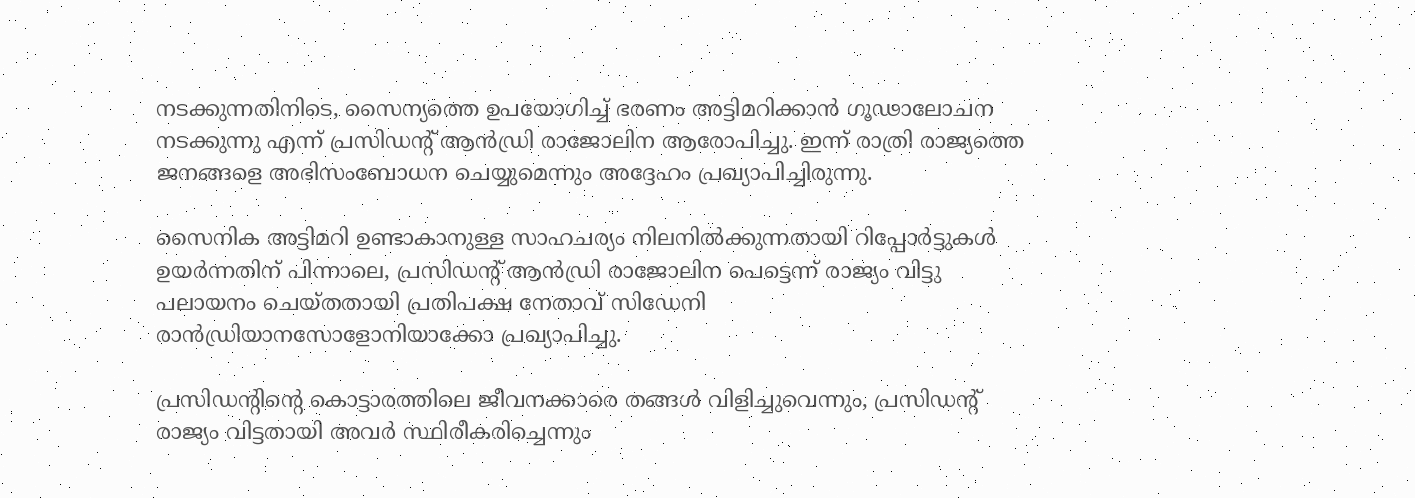നടക്കുന്നതിനിടെ, സൈന്യത്തെ ഉപയോഗിച്ച് ഭരണം അട്ടിമറിക്കാൻ ഗൂഢാലോചന നടക്കുന്നു എന്ന് പ്രസിഡന്റ് ആൻഡ്രി രാജോലിന ആരോപിച്ചു. ഇന്ന് രാത്രി രാജ്യത്തെ ജനങ്ങളെ അഭിസംബോധന ചെയ്യുമെന്നും അദ്ദേഹം പ്രഖ്യാപിച്ചിരുന്നു.

സൈനിക അട്ടിമറി ഉണ്ടാകാനുള്ള സാഹചര്യം നിലനിൽക്കുന്നതായി റിപ്പോർട്ടുകൾ ഉയർന്നതിന് പിന്നാലെ, പ്രസിഡന്റ് ആൻഡ്രി രാജോലിന പെട്ടെന്ന് രാജ്യം വിട്ടു പലായനം ചെയ്തതായി പ്രതിപക്ഷ നേതാവ് സിഡേനി രാൻഡ്രിയാനസോളോനിയാക്കോ പ്രഖ്യാപിച്ചു.

പ്രസിഡന്റിന്റെ കൊട്ടാരത്തിലെ ജീവനക്കാരെ തങ്ങൾ വിളിച്ചുവെന്നും, പ്രസിഡന്റ് രാജ്യം വിട്ടതായി അവർ സ്ഥിരീകരിച്ചെന്നും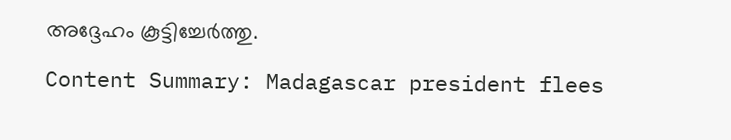അദ്ദേഹം കൂട്ടിച്ചേർത്തു.

Content Summary: Madagascar president flees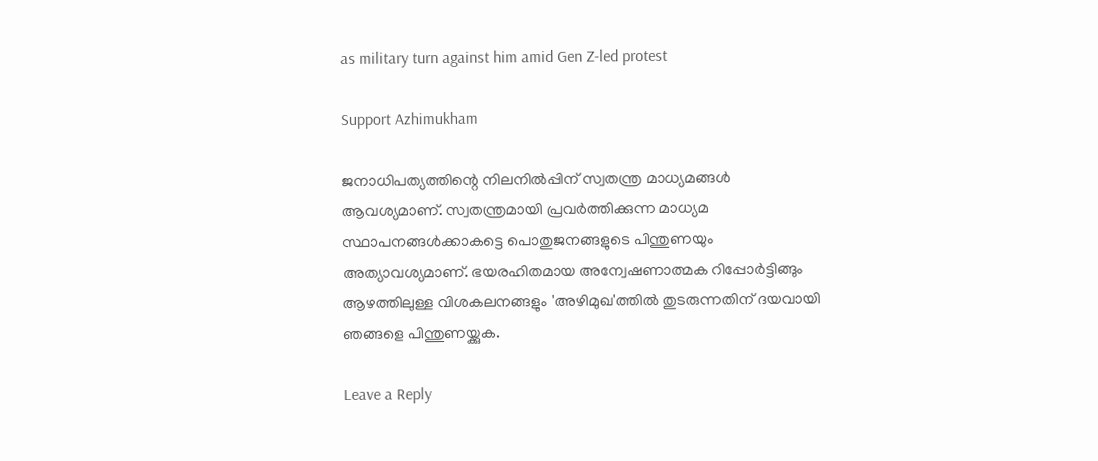as military turn against him amid Gen Z-led protest

Support Azhimukham

ജനാധിപത്യത്തിന്റെ നിലനിൽപ്പിന് സ്വതന്ത്ര മാധ്യമങ്ങൾ ആവശ്യമാണ്. സ്വതന്ത്രമായി പ്രവർത്തിക്കുന്ന മാധ്യമ സ്ഥാപനങ്ങൾക്കാകട്ടെ പൊതുജനങ്ങളുടെ പിന്തുണയും അത്യാവശ്യമാണ്. ഭയരഹിതമായ അന്വേഷണാത്മക റിപ്പോർട്ടിങ്ങും ആഴത്തിലുള്ള വിശകലനങ്ങളും 'അഴിമുഖ'ത്തിൽ തുടരുന്നതിന് ദയവായി ഞങ്ങളെ പിന്തുണയ്ക്കുക.

Leave a Reply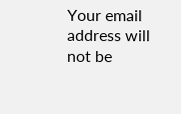Your email address will not be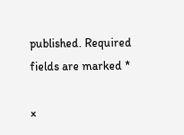published. Required fields are marked *

×